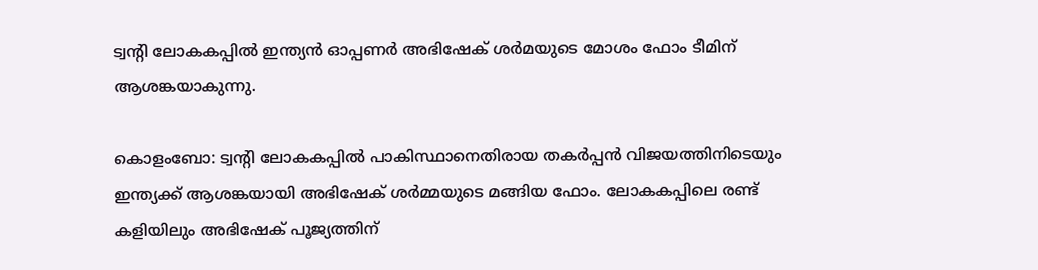ട്വന്റി ലോകകപ്പില്‍ ഇന്ത്യന്‍ ഓപ്പണര്‍ അഭിഷേക് ശര്‍മയുടെ മോശം ഫോം ടീമിന് ആശങ്കയാകുന്നു.

കൊളംബോ: ട്വന്റി ലോകകപ്പില്‍ പാകിസ്ഥാനെതിരായ തകര്‍പ്പന്‍ വിജയത്തിനിടെയും ഇന്ത്യക്ക് ആശങ്കയായി അഭിഷേക് ശര്‍മ്മയുടെ മങ്ങിയ ഫോം. ലോകകപ്പിലെ രണ്ട് കളിയിലും അഭിഷേക് പൂജ്യത്തിന്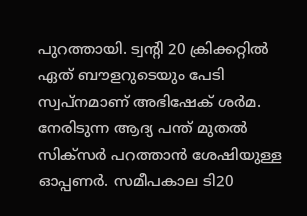പുറത്തായി. ട്വന്റി 20 ക്രിക്കറ്റില്‍ ഏത് ബൗളറുടെയും പേടി സ്വപ്നമാണ് അഭിഷേക് ശര്‍മ. നേരിടുന്ന ആദ്യ പന്ത് മുതല്‍ സിക്‌സര്‍ പറത്താന്‍ ശേഷിയുള്ള ഓപ്പണര്‍. സമീപകാല ടി20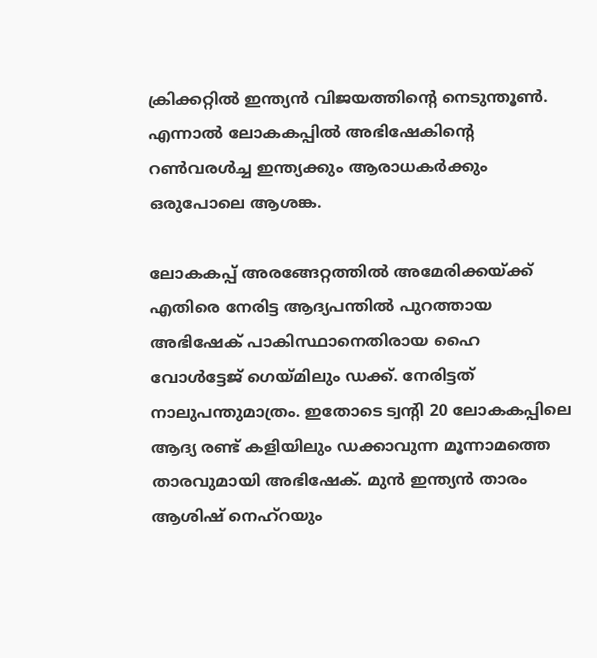ക്രിക്കറ്റില്‍ ഇന്ത്യന്‍ വിജയത്തിന്റെ നെടുന്തൂണ്‍. എന്നാല്‍ ലോകകപ്പില്‍ അഭിഷേകിന്റെ റണ്‍വരള്‍ച്ച ഇന്ത്യക്കും ആരാധകര്‍ക്കും ഒരുപോലെ ആശങ്ക.

ലോകകപ്പ് അരങ്ങേറ്റത്തില്‍ അമേരിക്കയ്ക്ക് എതിരെ നേരിട്ട ആദ്യപന്തില്‍ പുറത്തായ അഭിഷേക് പാകിസ്ഥാനെതിരായ ഹൈ വോള്‍ട്ടേജ് ഗെയ്മിലും ഡക്ക്. നേരിട്ടത് നാലുപന്തുമാത്രം. ഇതോടെ ട്വന്റി 20 ലോകകപ്പിലെ ആദ്യ രണ്ട് കളിയിലും ഡക്കാവുന്ന മൂന്നാമത്തെ താരവുമായി അഭിഷേക്. മുന്‍ ഇന്ത്യന്‍ താരം ആശിഷ് നെഹ്‌റയും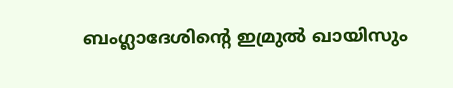ബംഗ്ലാദേശിന്റെ ഇമ്രുല്‍ ഖായിസും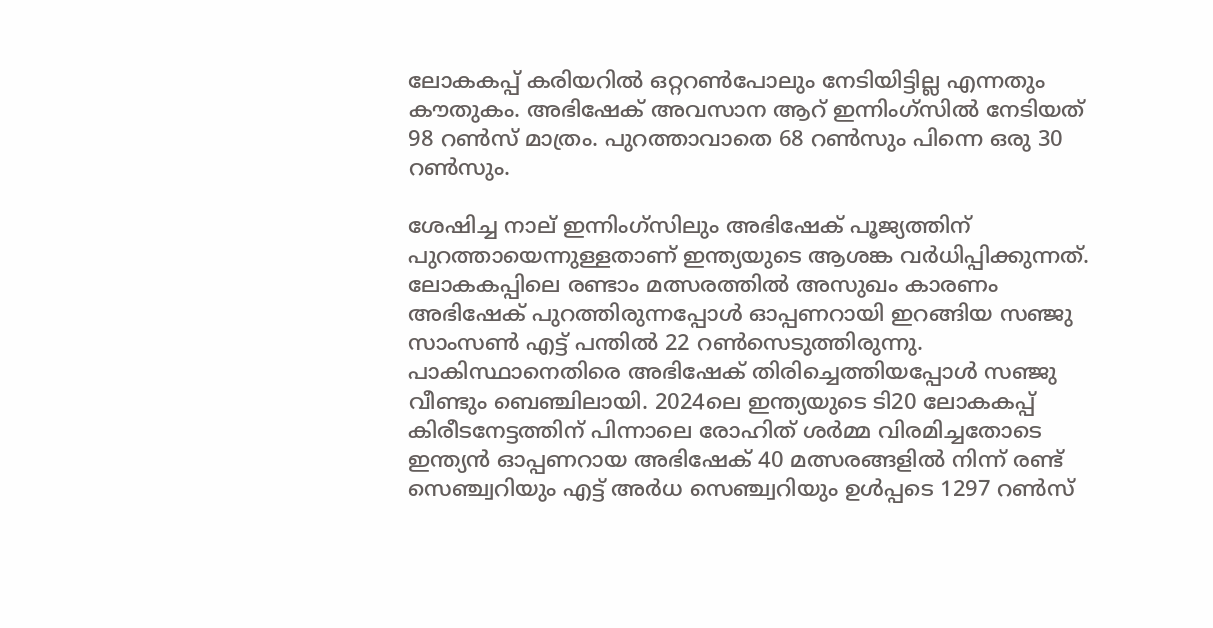ലോകകപ്പ് കരിയറില്‍ ഒറ്ററണ്‍പോലും നേടിയിട്ടില്ല എന്നതും കൗതുകം. അഭിഷേക് അവസാന ആറ് ഇന്നിംഗ്‌സില്‍ നേടിയത് 98 റണ്‍സ് മാത്രം. പുറത്താവാതെ 68 റണ്‍സും പിന്നെ ഒരു 30 റണ്‍സും.

ശേഷിച്ച നാല് ഇന്നിംഗ്‌സിലും അഭിഷേക് പൂജ്യത്തിന് പുറത്തായെന്നുള്ളതാണ് ഇന്ത്യയുടെ ആശങ്ക വര്‍ധിപ്പിക്കുന്നത്. ലോകകപ്പിലെ രണ്ടാം മത്സരത്തില്‍ അസുഖം കാരണം അഭിഷേക് പുറത്തിരുന്നപ്പോള്‍ ഓപ്പണറായി ഇറങ്ങിയ സഞ്ജു സാംസണ്‍ എട്ട് പന്തില്‍ 22 റണ്‍സെടുത്തിരുന്നു. പാകിസ്ഥാനെതിരെ അഭിഷേക് തിരിച്ചെത്തിയപ്പോള്‍ സഞ്ജു വീണ്ടും ബെഞ്ചിലായി. 2024ലെ ഇന്ത്യയുടെ ടി20 ലോകകപ്പ് കിരീടനേട്ടത്തിന് പിന്നാലെ രോഹിത് ശര്‍മ്മ വിരമിച്ചതോടെ ഇന്ത്യന്‍ ഓപ്പണറായ അഭിഷേക് 40 മത്സരങ്ങളില്‍ നിന്ന് രണ്ട് സെഞ്ച്വറിയും എട്ട് അര്‍ധ സെഞ്ച്വറിയും ഉള്‍പ്പടെ 1297 റണ്‍സ്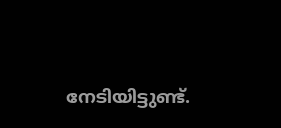നേടിയിട്ടുണ്ട്.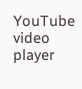YouTube video player